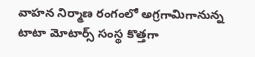వాహన నిర్మాణ రంగంలో అగ్రగామిగానున్న టాటా మోటార్స్ సంస్థ కొత్తగా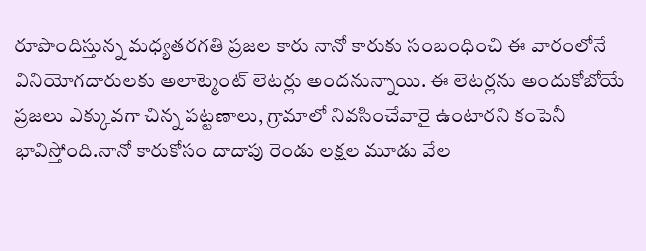రూపొందిస్తున్న మధ్యతరగతి ప్రజల కారు నానో కారుకు సంబంధించి ఈ వారంలోనే వినియోగదారులకు అలాట్మెంట్ లెటర్లు అందనున్నాయి. ఈ లెటర్లను అందుకోబోయే ప్రజలు ఎక్కువగా చిన్న పట్టణాలు, గ్రామాలో నివసించేవారై ఉంటారని కంపెనీ భావిస్తోంది.నానో కారుకోసం దాదాపు రెండు లక్షల మూడు వేల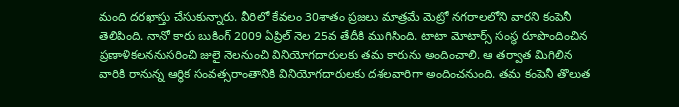మంది దరఖాస్తు చేసుకున్నారు. వీరిలో కేవలం 30శాతం ప్రజలు మాత్రమే మెట్రో నగరాలలోని వారని కంపెనీ తెలిపింది. నానో కారు బుకింగ్ 2009 ఏప్రిల్ నెల 25వ తేదీకి ముగిసింది. టాటా మోటార్స్ సంస్థ రూపొందించిన ప్రణాళికలననుసరించి జులై నెలనుంచి వినియోగదారులకు తమ కారును అందించాలి. ఆ తర్వాత మిగిలిన వారికి రానున్న ఆర్థిక సంవత్సరాంతానికి వినియోగదారులకు దశలవారిగా అందించనుంది. తమ కంపెనీ తొలుత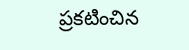ప్రకటించిన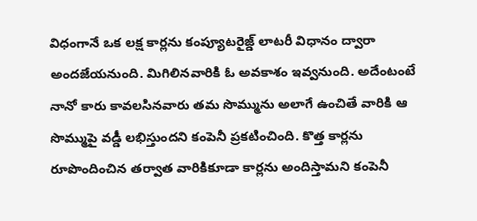విధంగానే ఒక లక్ష కార్లను కంప్యూటరైజ్డ్ లాటరీ విధానం ద్వారా అందజేయనుంది. మిగిలినవారికి ఓ అవకాశం ఇవ్వనుంది. అదేంటంటే నానో కారు కావలసినవారు తమ సొమ్మును అలాగే ఉంచితే వారికి ఆ సొమ్ముపై వడ్డీ లభిస్తుందని కంపెనీ ప్రకటించింది. కొత్త కార్లను రూపొందించిన తర్వాత వారికికూడా కార్లను అందిస్తామని కంపెనీ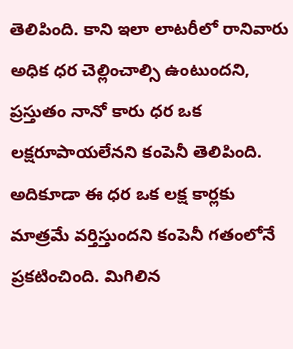తెలిపింది. కాని ఇలా లాటరీలో రానివారు అధిక ధర చెల్లించాల్సి ఉంటుందని, ప్రస్తుతం నానో కారు ధర ఒక లక్షరూపాయలేనని కంపెనీ తెలిపింది. అదికూడా ఈ ధర ఒక లక్ష కార్లకు మాత్రమే వర్తిస్తుందని కంపెనీ గతంలోనే ప్రకటించింది. మిగిలిన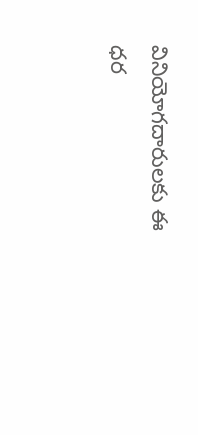వినియోగదారులకు ఈ ధర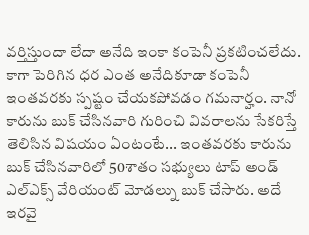వర్తిస్తుందా లేదా అనేది ఇంకా కంపెనీ ప్రకటించలేదు. కాగా పెరిగిన ధర ఎంత అనేదికూడా కంపెనీ ఇంతవరకు స్పష్టం చేయకపోవడం గమనార్హం. నానో కారును బుక్ చేసినవారి గురించి వివరాలను సేకరిస్తే తెలిసిన విషయం ఏంటంటే... ఇంతవరకు కారును బుక్ చేసినవారిలో 50శాతం సభ్యులు టాప్ అండ్ ఎల్ఎక్స్ వేరియంట్ మోడల్ను బుక్ చేసారు. అదే ఇరవై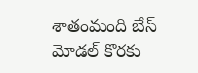శాతంమంది బేస్ మోడల్ కొరకు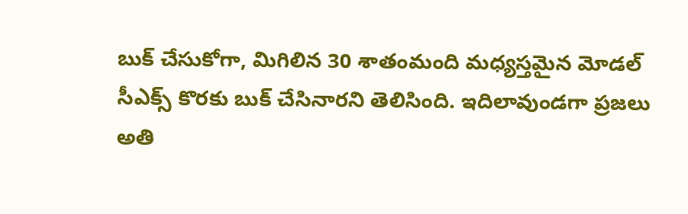బుక్ చేసుకోగా, మిగిలిన 30 శాతంమంది మధ్యస్తమైన మోడల్ సీఎక్స్ కొరకు బుక్ చేసినారని తెలిసింది. ఇదిలావుండగా ప్రజలు అతి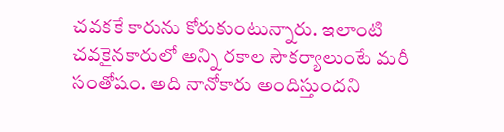చవకకే కారును కోరుకుంటున్నారు. ఇలాంటి చవకైనకారులో అన్ని రకాల సౌకర్యాలుంటే మరీ సంతోషం. అది నానోకారు అందిస్తుందని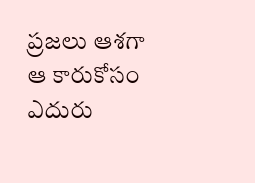ప్రజలు ఆశగా ఆ కారుకోసం ఎదురు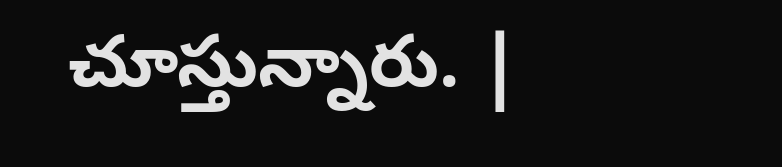చూస్తున్నారు. |